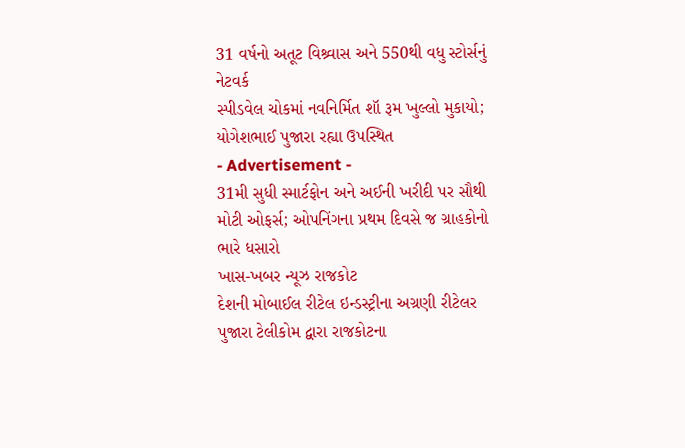31 વર્ષનો અતૂટ વિશ્ર્વાસ અને 550થી વધુ સ્ટોર્સનું નેટવર્ક
સ્પીડવેલ ચોકમાં નવનિર્મિત શૉ રૂમ ખુલ્લો મુકાયો; યોગેશભાઈ પુજારા રહ્યા ઉપસ્થિત
- Advertisement -
31મી સુધી સ્માર્ટફોન અને અઈની ખરીદી પર સૌથી મોટી ઓફર્સ; ઓપનિંગના પ્રથમ દિવસે જ ગ્રાહકોનો ભારે ધસારો
ખાસ-ખબર ન્યૂઝ રાજકોટ
દેશની મોબાઈલ રીટેલ ઇન્ડસ્ટ્રીના અગ્રણી રીટેલર પુજારા ટેલીકોમ દ્વારા રાજકોટના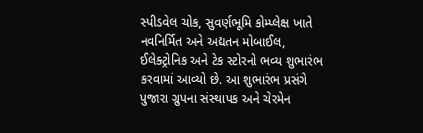સ્પીડવેલ ચોક, સુવર્ણભૂમિ કોમ્પ્લેક્ષ ખાતે નવનિર્મિત અને અદ્યતન મોબાઈલ, ઈલેક્ટ્રોનિક અને ટેક સ્ટોરનો ભવ્ય શુભારંભ કરવામાં આવ્યો છે. આ શુભારંભ પ્રસંગે પુજારા ગ્રુપના સંસ્થાપક અને ચેરમેન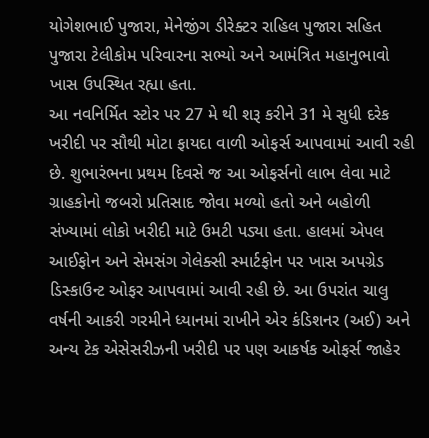યોગેશભાઈ પુજારા, મેનેજીંગ ડીરેક્ટર રાહિલ પુજારા સહિત પુજારા ટેલીકોમ પરિવારના સભ્યો અને આમંત્રિત મહાનુભાવો ખાસ ઉપસ્થિત રહ્યા હતા.
આ નવનિર્મિત સ્ટોર પર 27 મે થી શરૂ કરીને 31 મે સુધી દરેક ખરીદી પર સૌથી મોટા ફાયદા વાળી ઓફર્સ આપવામાં આવી રહી છે. શુભારંભના પ્રથમ દિવસે જ આ ઓફર્સનો લાભ લેવા માટે ગ્રાહકોનો જબરો પ્રતિસાદ જોવા મળ્યો હતો અને બહોળી સંખ્યામાં લોકો ખરીદી માટે ઉમટી પડ્યા હતા. હાલમાં એપલ આઈફોન અને સેમસંગ ગેલેક્સી સ્માર્ટફોન પર ખાસ અપગ્રેડ ડિસ્કાઉન્ટ ઓફર આપવામાં આવી રહી છે. આ ઉપરાંત ચાલુ વર્ષની આકરી ગરમીને ધ્યાનમાં રાખીને એર કંડિશનર (અઈ) અને અન્ય ટેક એસેસરીઝની ખરીદી પર પણ આકર્ષક ઓફર્સ જાહેર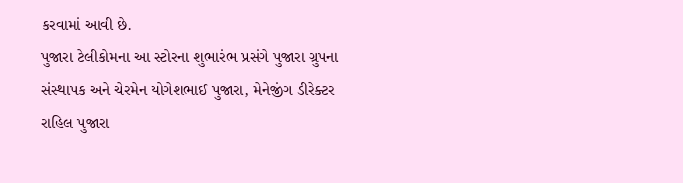કરવામાં આવી છે.
પુજારા ટેલીકોમના આ સ્ટોરના શુભારંભ પ્રસંગે પુજારા ગ્રુપના સંસ્થાપક અને ચેરમેન યોગેશભાઈ પુજારા, મેનેજીંગ ડીરેક્ટર રાહિલ પુજારા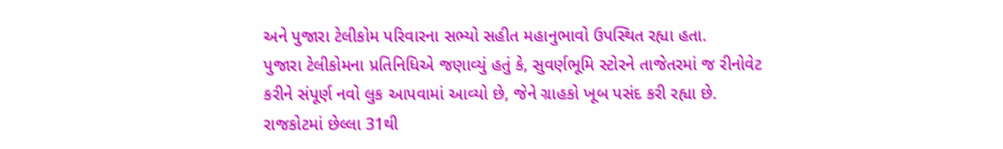અને પુજારા ટેલીકોમ પરિવારના સભ્યો સહીત મહાનુભાવો ઉપસ્થિત રહ્યા હતા.
પુજારા ટેલીકોમના પ્રતિનિધિએ જણાવ્યું હતું કે, સુવર્ણભૂમિ સ્ટોરને તાજેતરમાં જ રીનોવેટ કરીને સંપૂર્ણ નવો લુક આપવામાં આવ્યો છે, જેને ગ્રાહકો ખૂબ પસંદ કરી રહ્યા છે. રાજકોટમાં છેલ્લા 31થી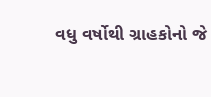વધુ વર્ષોથી ગ્રાહકોનો જે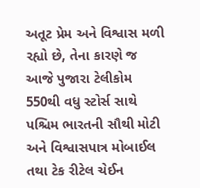અતૂટ પ્રેમ અને વિશ્વાસ મળી રહ્યો છે, તેના કારણે જ આજે પુજારા ટેલીકોમ 550થી વધુ સ્ટોર્સ સાથે પશ્ચિમ ભારતની સૌથી મોટી અને વિશ્વાસપાત્ર મોબાઈલ તથા ટેક રીટેલ ચેઈન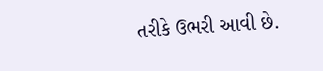તરીકે ઉભરી આવી છે.